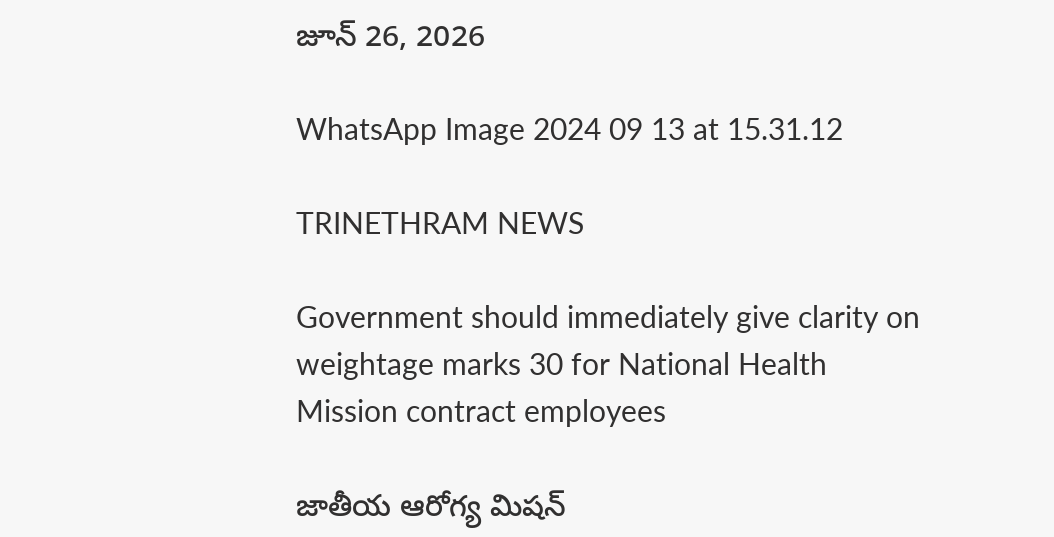జూన్ 26, 2026

WhatsApp Image 2024 09 13 at 15.31.12

TRINETHRAM NEWS

Government should immediately give clarity on weightage marks 30 for National Health Mission contract employees

జాతీయ ఆరోగ్య మిషన్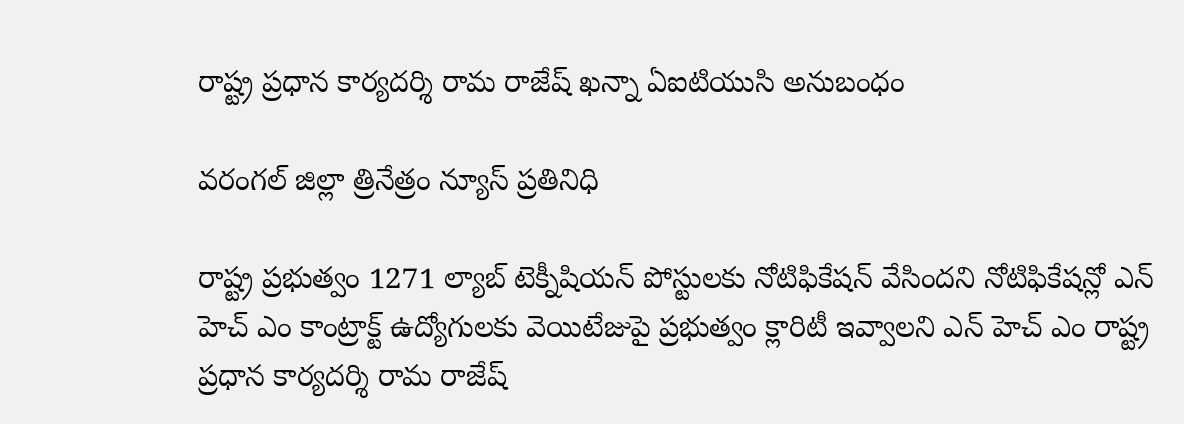రాష్ట్ర ప్రధాన కార్యదర్శి రామ రాజేష్ ఖన్నా ఏఐటియుసి అనుబంధం

వరంగల్ జిల్లా త్రినేత్రం న్యూస్ ప్రతినిధి

రాష్ట్ర ప్రభుత్వం 1271 ల్యాబ్ టెక్నీషియన్ పోస్టులకు నోటిఫికేషన్ వేసిందని నోటిఫికేషన్లో ఎన్ హెచ్ ఎం కాంట్రాక్ట్ ఉద్యోగులకు వెయిటేజుపై ప్రభుత్వం క్లారిటీ ఇవ్వాలని ఎన్ హెచ్ ఎం రాష్ట్ర ప్రధాన కార్యదర్శి రామ రాజేష్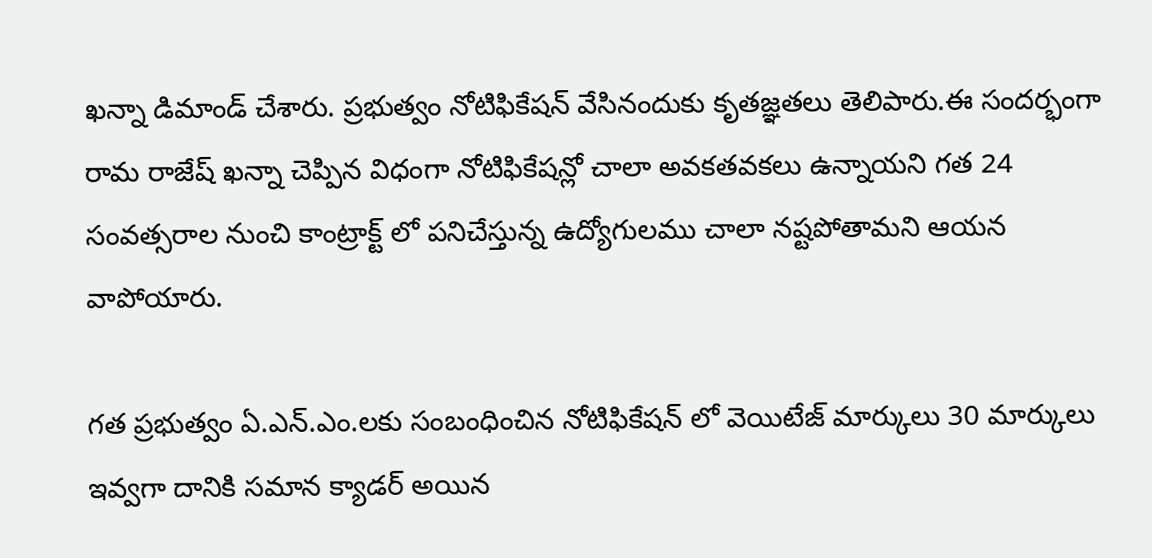ఖన్నా డిమాండ్ చేశారు. ప్రభుత్వం నోటిఫికేషన్ వేసినందుకు కృతజ్ఞతలు తెలిపారు.ఈ సందర్భంగా రామ రాజేష్ ఖన్నా చెప్పిన విధంగా నోటిఫికేషన్లో చాలా అవకతవకలు ఉన్నాయని గత 24 సంవత్సరాల నుంచి కాంట్రాక్ట్ లో పనిచేస్తున్న ఉద్యోగులము చాలా నష్టపోతామని ఆయన వాపోయారు.

గత ప్రభుత్వం ఏ.ఎన్.ఎం.లకు సంబంధించిన నోటిఫికేషన్ లో వెయిటేజ్ మార్కులు 30 మార్కులు ఇవ్వగా దానికి సమాన క్యాడర్ అయిన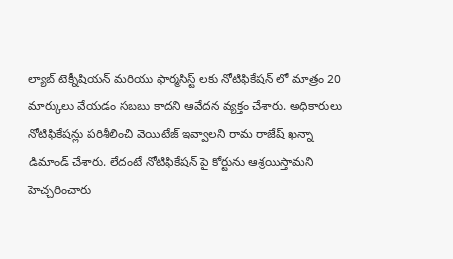ల్యాబ్ టెక్నీషియన్ మరియు ఫార్మసిస్ట్ లకు నోటిఫికేషన్ లో మాత్రం 20 మార్కులు వేయడం సబబు కాదని ఆవేదన వ్యక్తం చేశారు. అధికారులు నోటిఫికేషన్లు పరిశీలించి వెయిటేజ్ ఇవ్వాలని రామ రాజేష్ ఖన్నా డిమాండ్ చేశారు. లేదంటే నోటిఫికేషన్ పై కోర్టును ఆశ్రయిస్తామని హెచ్చరించారు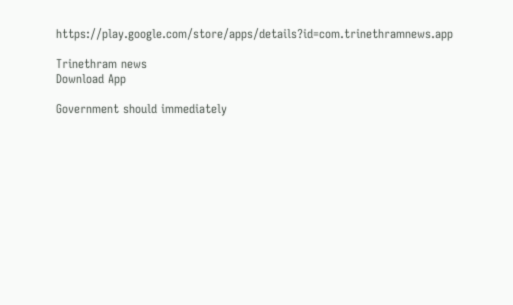https://play.google.com/store/apps/details?id=com.trinethramnews.app

Trinethram news
Download App

Government should immediately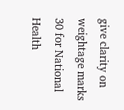give clarity on weightage marks 30 for National Health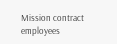Mission contract employees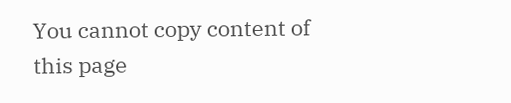You cannot copy content of this page